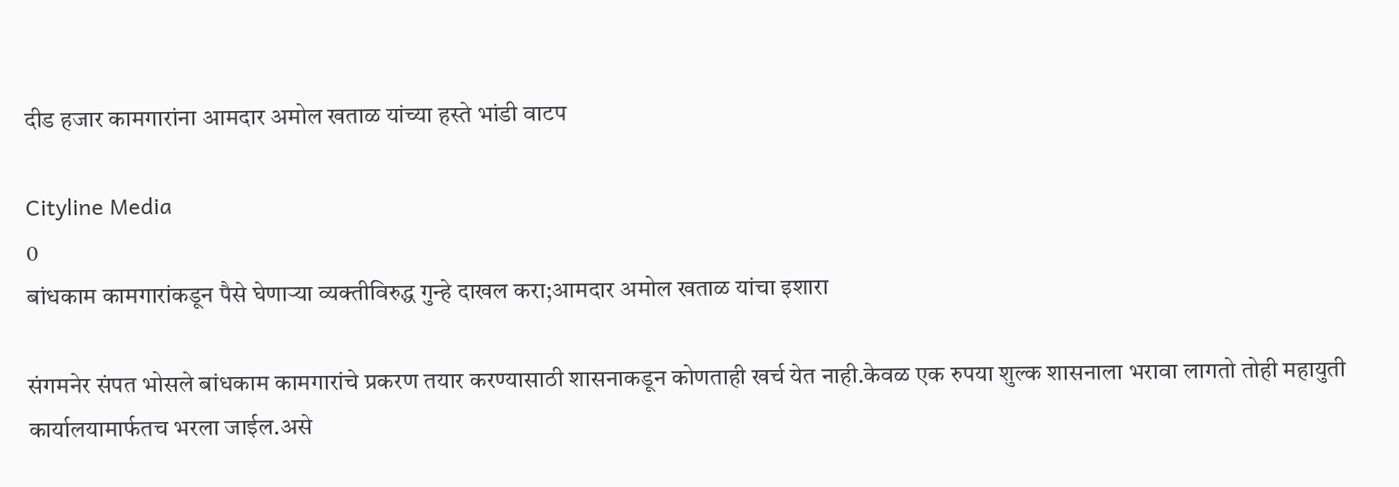दीड हजार कामगारांना आमदार अमोल खताळ यांच्या हस्ते भांडी वाटप

Cityline Media
0
बांधकाम कामगारांकडून पैसे घेणाऱ्या व्यक्तीविरुद्ध गुन्हे दाखल करा;आमदार अमोल खताळ यांचा इशारा

संगमनेर संपत भोसले बांधकाम कामगारांचे प्रकरण तयार करण्यासाठी शासनाकडून कोणताही खर्च येत नाही.केवळ एक रुपया शुल्क शासनाला भरावा लागतो तोही महायुती कार्यालयामार्फतच भरला जाईल.असे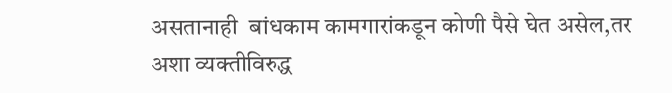असतानाही  बांधकाम कामगारांकडून कोणी पैसे घेत असेल,तर अशा व्यक्तीविरुद्ध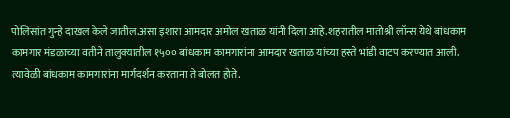पोलिसांत गुन्हे दाखल केले जातील.असा इशारा आमदार अमोल खताळ यांनी दिला आहे.शहरातील मातोश्री लॉन्स येथे बांधकाम कामगार मंडळाच्या वतीने तालुक्यातील १५०० बांधकाम कामगारांना आमदार खताळ यांच्या हस्ते भांडी वाटप करण्यात आली. त्यावेळी बांधकाम कामगारांना मार्गदर्शन करताना ते बोलत होते.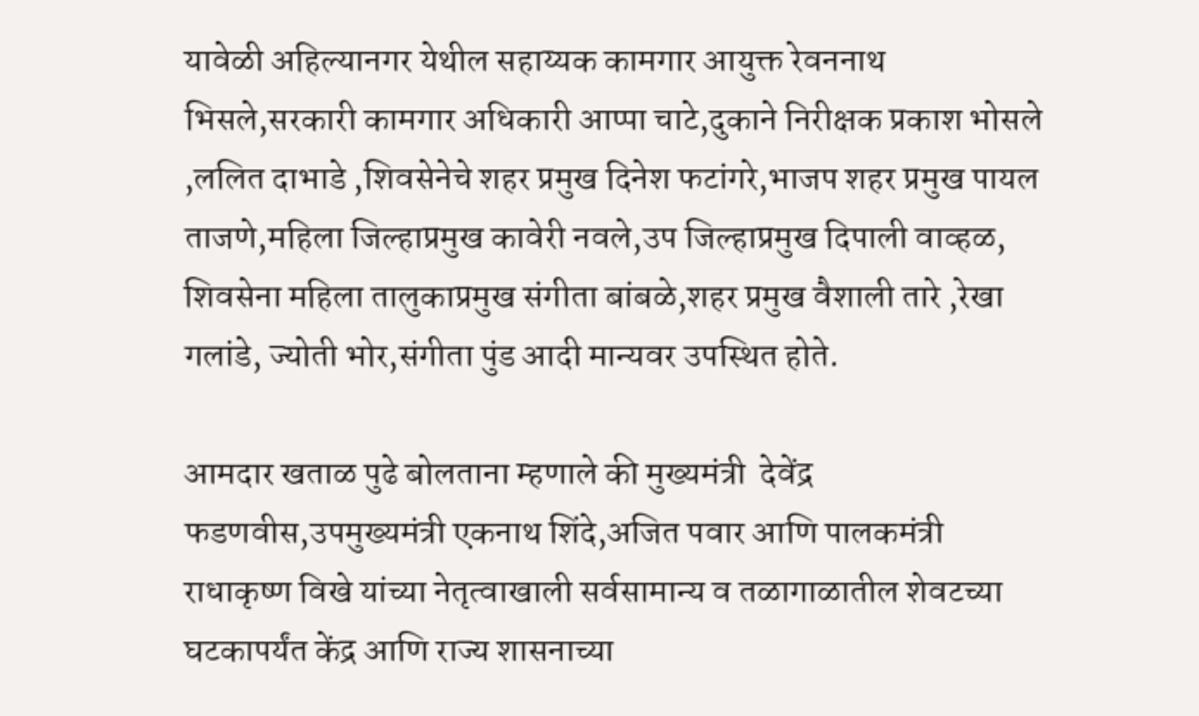यावेळी अहिल्यानगर येथील सहाय्यक कामगार आयुक्त रेवननाथ भिसले,सरकारी कामगार अधिकारी आप्पा चाटे,दुकाने निरीक्षक प्रकाश भोसले ,ललित दाभाडे ,शिवसेनेचे शहर प्रमुख दिनेश फटांगरे,भाजप शहर प्रमुख पायल ताजणे,महिला जिल्हाप्रमुख कावेरी नवले,उप जिल्हाप्रमुख दिपाली वाव्हळ, शिवसेना महिला तालुकाप्रमुख संगीता बांबळे,शहर प्रमुख वैशाली तारे ,रेखा गलांडे, ज्योती भोर,संगीता पुंड आदी मान्यवर उपस्थित होते.

आमदार खताळ पुढे बोलताना म्हणाले की मुख्यमंत्री  देवेंद्र फडणवीस,उपमुख्यमंत्री एकनाथ शिंदे,अजित पवार आणि पालकमंत्री राधाकृष्ण विखे यांच्या नेतृत्वाखाली सर्वसामान्य व तळागाळातील शेवटच्या घटकापर्यंत केंद्र आणि राज्य शासनाच्या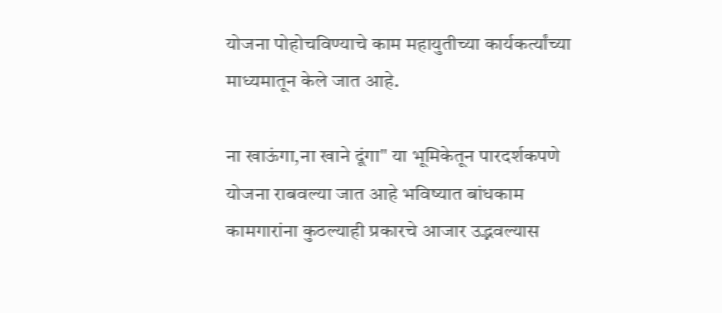योजना पोहोचविण्याचे काम महायुतीच्या कार्यकर्त्यांच्या माध्यमातून केले जात आहे.

ना खाऊंगा,ना खाने दूंगा" या भूमिकेतून पारदर्शकपणे योजना राबवल्या जात आहे भविष्यात बांधकाम कामगारांना कुठल्याही प्रकारचे आजार उद्भवल्यास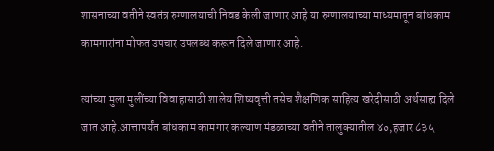शासनाच्या वतीने स्वतंत्र रुग्णालयाची निवड केली जाणार आहे या रुग्णालयाच्या माध्यमातून बांधकाम कामगारांना मोफत उपचार उपलब्ध करून दिले जाणार आहे.

त्यांच्या मुला मुलींच्या विवाहासाठी शालेय शिष्यवृत्ती तसेच शैक्षणिक साहित्य खरेदीसाठी अर्थसाह्य दिले जात आहे.आत्तापर्यंत बांधकाम कामगार कल्याण मंडळाच्या वतीने तालुक्यातील ४०,हजार ८३५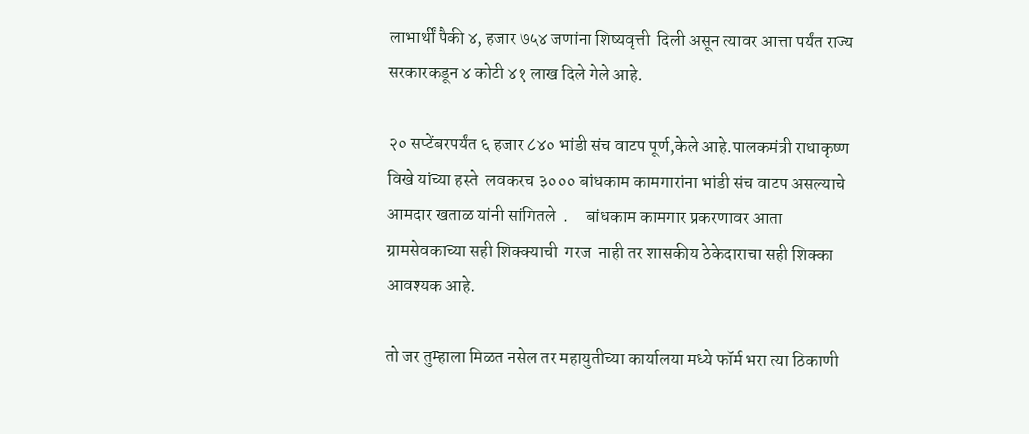लाभार्थीं पैकी ४, हजार ७५४ जणांना शिष्यवृत्ती  दिली असून त्यावर आत्ता पर्यंत राज्य सरकारकडून ४ कोटी ४१ लाख दिले गेले आहे.

२० सप्टेंबरपर्यंत ६ हजार ८४० भांडी संच वाटप पूर्ण,केले आहे.पालकमंत्री राधाकृष्ण विखे यांच्या हस्ते  लवकरच ३००० बांधकाम कामगारांना भांडी संच वाटप असल्याचे आमदार खताळ यांनी सांगितले  .     बांधकाम कामगार प्रकरणावर आता ग्रामसेवकाच्या सही शिक्क्याची  गरज  नाही तर शासकीय ठेकेदाराचा सही शिक्का आवश्यक आहे.

तो जर तुम्हाला मिळत नसेल तर महायुतीच्या कार्यालया मध्ये फॉर्म भरा त्या ठिकाणी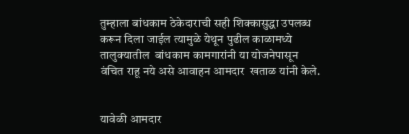तुम्हाला बांधकाम ठेकेदाराची सही शिक्कासुद्धा उपलब्ध करून दिला जाईल त्यामुळे येथून पुढील काळामध्ये तालुक्यातील  बांधकाम कामगारांनी या योजनेपासून वंचित राहू नये असे आवाहन आमदार  खताळ यांनी केले.


यावेळी आमदार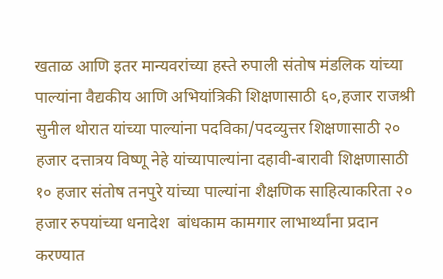खताळ आणि इतर मान्यवरांच्या हस्ते रुपाली संतोष मंडलिक यांच्या पाल्यांना वैद्यकीय आणि अभियांत्रिकी शिक्षणासाठी ६०,हजार राजश्री सुनील थोरात यांच्या पाल्यांना पदविका/पदव्युत्तर शिक्षणासाठी २० हजार दत्तात्रय विष्णू नेहे यांच्यापाल्यांना दहावी-बारावी शिक्षणासाठी १० हजार संतोष तनपुरे यांच्या पाल्यांना शैक्षणिक साहित्याकरिता २० हजार रुपयांच्या धनादेश  बांधकाम कामगार लाभार्थ्यांना प्रदान करण्यात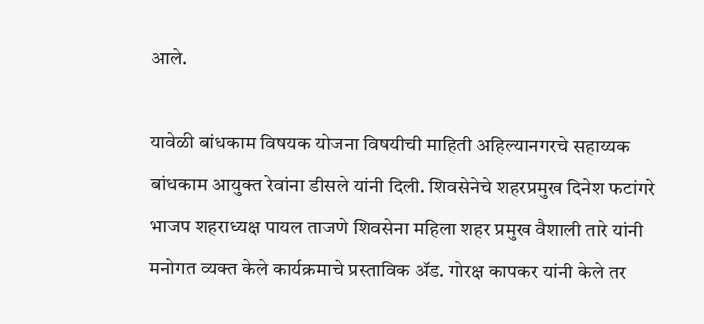आले.

यावेळी बांधकाम विषयक योजना विषयीची माहिती अहिल्यानगरचे सहाय्यक बांधकाम आयुक्त रेवांना डीसले यांनी दिली. शिवसेनेचे शहरप्रमुख दिनेश फटांगरे भाजप शहराध्यक्ष पायल ताजणे शिवसेना महिला शहर प्रमुख वैशाली तारे यांनी मनोगत व्यक्त केले कार्यक्रमाचे प्रस्ताविक ॲड. गोरक्ष कापकर यांनी केले तर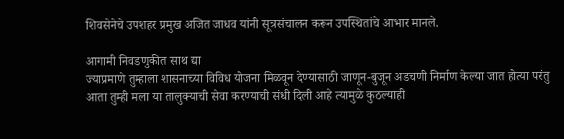शिवसेनेचे उपशहर प्रमुख अजित जाधव यांनी सूत्रसंचालन करून उपस्थितांचे आभार मानले.

आगामी निवडणुकीत साथ द्या
ज्याप्रमाणे तुम्हाला शासनाच्या विविध योजना मिळवून देण्यासाठी जाणून-बुजून अडचणी निर्माण केल्या जात होत्या परंतु आता तुम्ही मला या तालुक्याची सेवा करण्याची संधी दिली आहे त्यामुळे कुठल्याही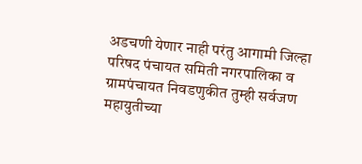अडचणी येणार नाही परंतु आगामी जिल्हा परिषद पंचायत समिती नगरपालिका व ग्रामपंचायत निवडणुकीत तुम्ही सर्वजण महायुतीच्या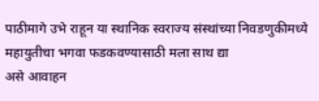पाठीमागे उभे राहून या स्थानिक स्वराज्य संस्थांच्या निवडणुकीमध्ये महायुतीचा भगवा फडकवण्यासाठी मला साथ द्या
असे आवाहन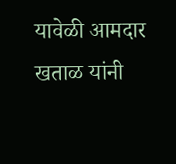यावेळी आमदार खताळ यांनी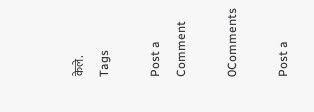केले.
Tags

Post a Comment

0Comments

Post a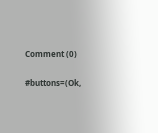Comment (0)

#buttons=(Ok,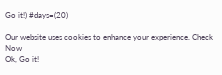Go it!) #days=(20)

Our website uses cookies to enhance your experience. Check Now
Ok, Go it!